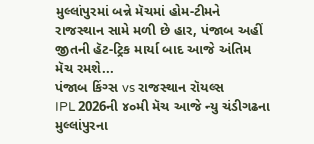મુલ્લાંપુરમાં બન્ને મૅચમાં હોમ-ટીમને રાજસ્થાન સામે મળી છે હાર, પંજાબ અહીં જીતની હૅટ-ટ્રિક માર્યા બાદ આજે અંતિમ મૅચ રમશે...
પંજાબ કિંગ્સ vs રાજસ્થાન રૉયલ્સ
IPL 2026ની ૪૦મી મૅચ આજે ન્યુ ચંડીગઢના મુલ્લાંપુરના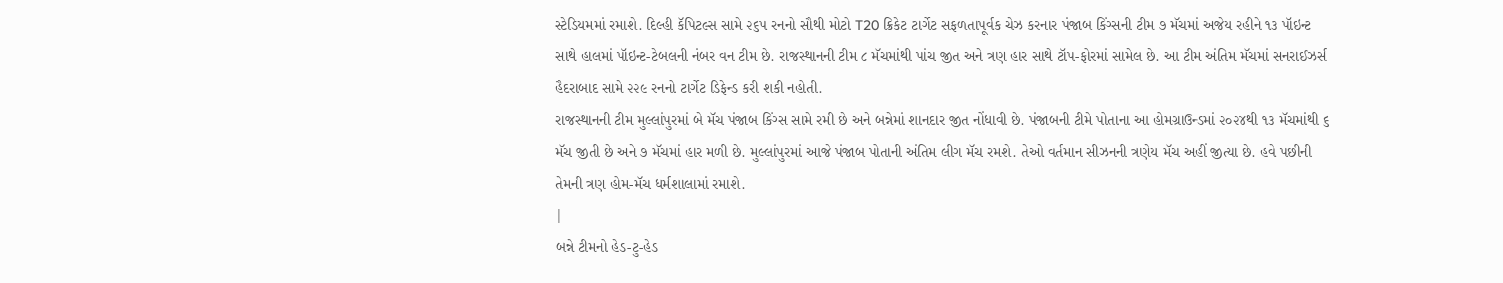સ્ટેડિયમમાં રમાશે. દિલ્હી કૅપિટલ્સ સામે ૨૬૫ રનનો સૌથી મોટો T20 ક્રિકેટ ટાર્ગેટ સફળતાપૂર્વક ચેઝ કરનાર પંજાબ કિંગ્સની ટીમ ૭ મૅચમાં અજેય રહીને ૧૩ પૉઇન્ટ સાથે હાલમાં પૉઇન્ટ-ટેબલની નંબર વન ટીમ છે. રાજસ્થાનની ટીમ ૮ મૅચમાંથી પાંચ જીત અને ત્રણ હાર સાથે ટૉપ-ફોરમાં સામેલ છે. આ ટીમ અંતિમ મૅચમાં સનરાઈઝર્સ હૈદરાબાદ સામે ૨૨૯ રનનો ટાર્ગેટ ડિફેન્ડ કરી શકી નહોતી.
રાજસ્થાનની ટીમ મુલ્લાંપુરમાં બે મૅચ પંજાબ કિંગ્સ સામે રમી છે અને બન્નેમાં શાનદાર જીત નોંધાવી છે. પંજાબની ટીમે પોતાના આ હોમગ્રાઉન્ડમાં ૨૦૨૪થી ૧૩ મૅચમાંથી ૬ મૅચ જીતી છે અને ૭ મૅચમાં હાર મળી છે. મુલ્લાંપુરમાં આજે પંજાબ પોતાની અંતિમ લીગ મૅચ રમશે. તેઓ વર્તમાન સીઝનની ત્રણેય મૅચ અહીં જીત્યા છે. હવે પછીની તેમની ત્રણ હોમ-મૅચ ધર્મશાલામાં રમાશે.
|
બન્ને ટીમનો હેડ-ટુ-હેડ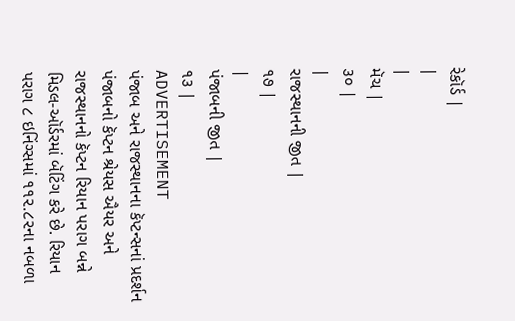રેકૉર્ડ |
|
|
મૅચ |
૩૦ |
|
રાજસ્થાનની જીત |
૧૭ |
|
પંજાબની જીત |
૧૩ |
ADVERTISEMENT
પંજાબ અને રાજસ્થાનના કૅપ્ટન્સનાં પ્રદર્શન
પંજાબનો કૅપ્ટન શ્રેયસ ઐયર અને રાજસ્થાનનો કૅપ્ટન રિયાન પરાગ બન્ને મિડલ-ઑર્ડરમાં બૅટિંગ કરે છે. રિયાન પરાગ ૮ ઇનિંગ્સમાં ૧૧૨.૮૨ના નબળા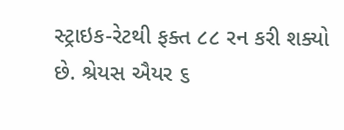સ્ટ્રાઇક-રેટથી ફક્ત ૮૮ રન કરી શક્યો છે. શ્રેયસ ઐયર ૬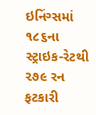ઇનિંગ્સમાં ૧૮૬ના સ્ટ્રાઇક-રેટથી ૨૭૯ રન ફટકારી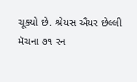ચૂક્યો છે. શ્રેયસ ઐયર છેલ્લી મૅચના ૭૧ રન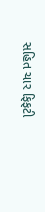સહિત ચાર ફિફટી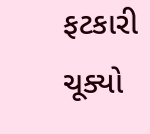ફટકારી ચૂક્યો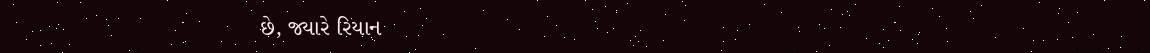છે, જ્યારે રિયાન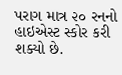પરાગ માત્ર ૨૦ રનનો હાઇએસ્ટ સ્કોર કરી શક્યો છે.